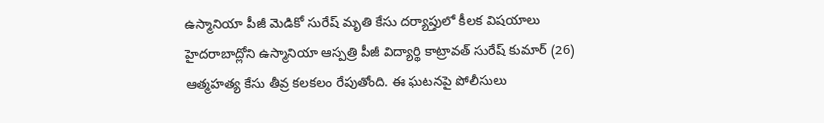ఉస్మానియా పీజీ మెడికో సురేష్ మృతి కేసు దర్యాప్తులో కీలక విషయాలు
హైదరాబాద్లోని ఉస్మానియా ఆస్పత్రి పీజీ విద్యార్థి కాట్రావత్ సురేష్ కుమార్ (26) ఆత్మహత్య కేసు తీవ్ర కలకలం రేపుతోంది. ఈ ఘటనపై పోలీసులు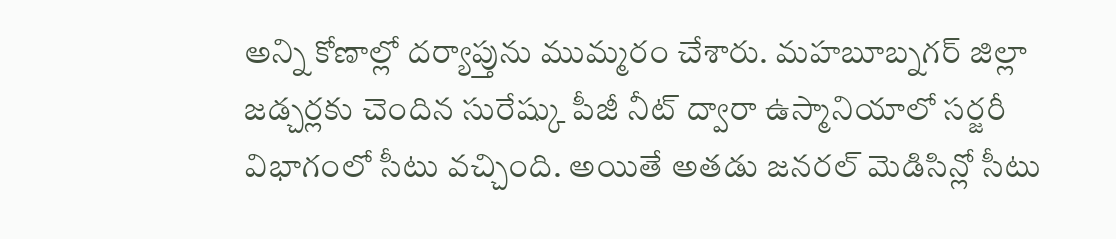అన్ని కోణాల్లో దర్యాప్తును ముమ్మరం చేశారు. మహబూబ్నగర్ జిల్లా జడ్చర్లకు చెందిన సురేష్కు పీజీ నీట్ ద్వారా ఉస్మానియాలో సర్జరీ విభాగంలో సీటు వచ్చింది. అయితే అతడు జనరల్ మెడిసిన్లో సీటు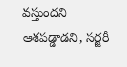వస్తుందని ఆశపడ్డాడని, సర్జరీ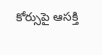కోర్సుపై ఆసక్తి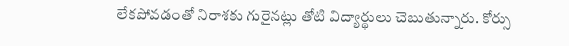లేకపోవడంతో నిరాశకు గురైనట్లు తోటి విద్యార్థులు చెబుతున్నారు. కోర్సు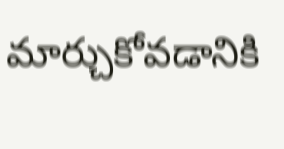మార్చుకోవడానికి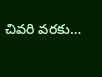చివరి వరకు…